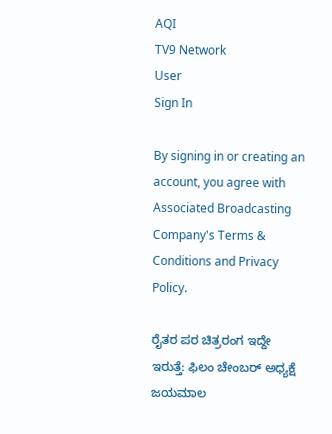AQI
TV9 Network
User
Sign In

By signing in or creating an account, you agree with Associated Broadcasting Company's Terms & Conditions and Privacy Policy.

ರೈತರ ಪರ ಚಿತ್ರರಂಗ ಇದ್ದೇ ಇರುತ್ತೆ: ಫಿಲಂ ಚೇಂಬರ್ ಅಧ್ಯಕ್ಷೆ ಜಯಮಾಲ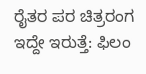ರೈತರ ಪರ ಚಿತ್ರರಂಗ ಇದ್ದೇ ಇರುತ್ತೆ: ಫಿಲಂ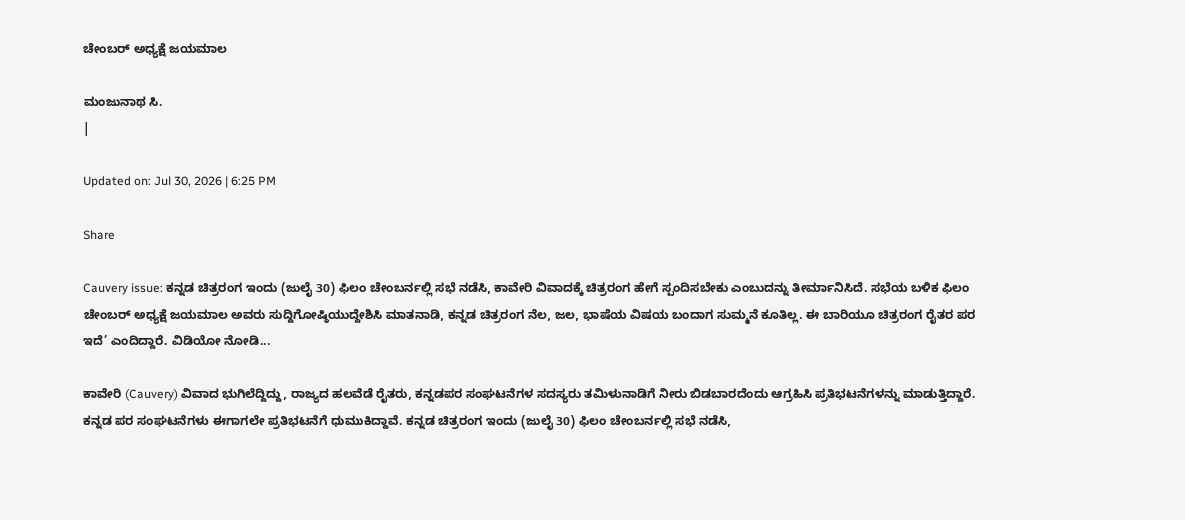ಚೇಂಬರ್ ಅಧ್ಯಕ್ಷೆ ಜಯಮಾಲ

ಮಂಜುನಾಥ ಸಿ.
|

Updated on: Jul 30, 2026 | 6:25 PM

Share

Cauvery issue: ಕನ್ನಡ ಚಿತ್ರರಂಗ ಇಂದು (ಜುಲೈ 30) ಫಿಲಂ ಚೇಂಬರ್ನಲ್ಲಿ ಸಭೆ ನಡೆಸಿ, ಕಾವೇರಿ ವಿವಾದಕ್ಕೆ ಚಿತ್ರರಂಗ ಹೇಗೆ ಸ್ಪಂದಿಸಬೇಕು ಎಂಬುದನ್ನು ತೀರ್ಮಾನಿಸಿದೆ. ಸಭೆಯ ಬಳಿಕ ಫಿಲಂ ಚೇಂಬರ್ ಅಧ್ಯಕ್ಷೆ ಜಯಮಾಲ ಅವರು ಸುದ್ದಿಗೋಷ್ಠಿಯುದ್ದೇಶಿಸಿ ಮಾತನಾಡಿ, ಕನ್ನಡ ಚಿತ್ರರಂಗ ನೆಲ, ಜಲ, ಭಾಷೆಯ ವಿಷಯ ಬಂದಾಗ ಸುಮ್ಮನೆ ಕೂತಿಲ್ಲ. ಈ ಬಾರಿಯೂ ಚಿತ್ರರಂಗ ರೈತರ ಪರ ಇದೆ’ ಎಂದಿದ್ದಾರೆ. ವಿಡಿಯೋ ನೋಡಿ...

ಕಾವೇರಿ (Cauvery) ವಿವಾದ ಭುಗಿಲೆದ್ದಿದ್ದು, ರಾಜ್ಯದ ಹಲವೆಡೆ ರೈತರು, ಕನ್ನಡಪರ ಸಂಘಟನೆಗಳ ಸದಸ್ಯರು ತಮಿಳುನಾಡಿಗೆ ನೀರು ಬಿಡಬಾರದೆಂದು ಆಗ್ರಹಿಸಿ ಪ್ರತಿಭಟನೆಗಳನ್ನು ಮಾಡುತ್ತಿದ್ದಾರೆ. ಕನ್ನಡ ಪರ ಸಂಘಟನೆಗಳು ಈಗಾಗಲೇ ಪ್ರತಿಭಟನೆಗೆ ಧುಮುಕಿದ್ದಾವೆ. ಕನ್ನಡ ಚಿತ್ರರಂಗ ಇಂದು (ಜುಲೈ 30) ಫಿಲಂ ಚೇಂಬರ್ನಲ್ಲಿ ಸಭೆ ನಡೆಸಿ,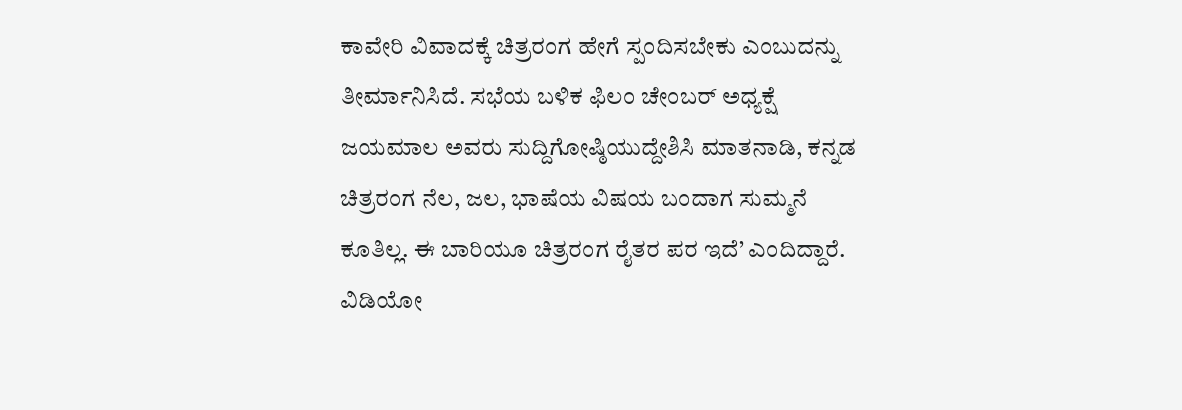ಕಾವೇರಿ ವಿವಾದಕ್ಕೆ ಚಿತ್ರರಂಗ ಹೇಗೆ ಸ್ಪಂದಿಸಬೇಕು ಎಂಬುದನ್ನು ತೀರ್ಮಾನಿಸಿದೆ. ಸಭೆಯ ಬಳಿಕ ಫಿಲಂ ಚೇಂಬರ್ ಅಧ್ಯಕ್ಷೆ ಜಯಮಾಲ ಅವರು ಸುದ್ದಿಗೋಷ್ಠಿಯುದ್ದೇಶಿಸಿ ಮಾತನಾಡಿ, ಕನ್ನಡ ಚಿತ್ರರಂಗ ನೆಲ, ಜಲ, ಭಾಷೆಯ ವಿಷಯ ಬಂದಾಗ ಸುಮ್ಮನೆ ಕೂತಿಲ್ಲ. ಈ ಬಾರಿಯೂ ಚಿತ್ರರಂಗ ರೈತರ ಪರ ಇದೆ’ ಎಂದಿದ್ದಾರೆ. ವಿಡಿಯೋ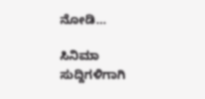ನೋಡಿ…

ಸಿನಿಮಾ ಸುದ್ದಿಗಳಿಗಾಗಿ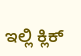ಇಲ್ಲಿ ಕ್ಲಿಕ್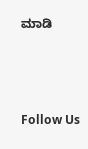ಮಾಡಿ



Follow Us